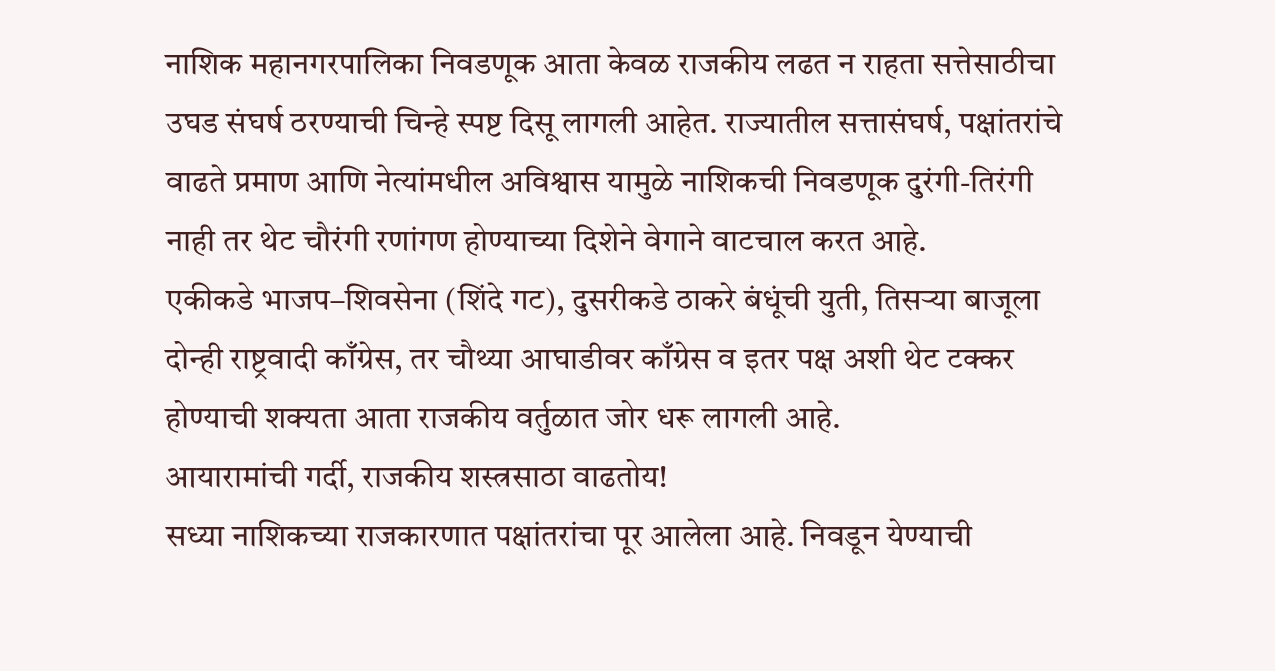नाशिक महानगरपालिका निवडणूक आता केवळ राजकीय लढत न राहता सत्तेसाठीचा उघड संघर्ष ठरण्याची चिन्हे स्पष्ट दिसू लागली आहेत. राज्यातील सत्तासंघर्ष, पक्षांतरांचे वाढते प्रमाण आणि नेत्यांमधील अविश्वास यामुळे नाशिकची निवडणूक दुरंगी-तिरंगी नाही तर थेट चौरंगी रणांगण होण्याच्या दिशेने वेगाने वाटचाल करत आहे.
एकीकडे भाजप–शिवसेना (शिंदे गट), दुसरीकडे ठाकरे बंधूंची युती, तिसऱ्या बाजूला दोन्ही राष्ट्रवादी काँग्रेस, तर चौथ्या आघाडीवर काँग्रेस व इतर पक्ष अशी थेट टक्कर होण्याची शक्यता आता राजकीय वर्तुळात जोर धरू लागली आहे.
आयारामांची गर्दी, राजकीय शस्त्रसाठा वाढतोय!
सध्या नाशिकच्या राजकारणात पक्षांतरांचा पूर आलेला आहे. निवडून येण्याची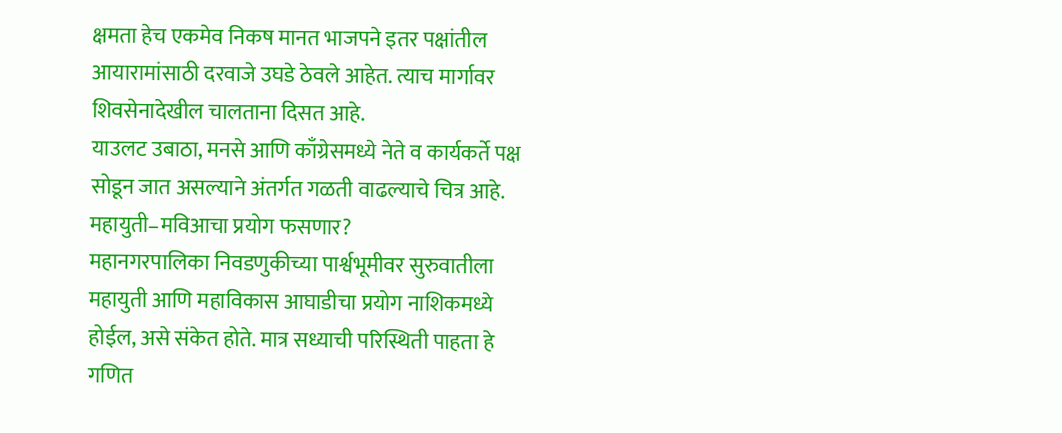क्षमता हेच एकमेव निकष मानत भाजपने इतर पक्षांतील आयारामांसाठी दरवाजे उघडे ठेवले आहेत. त्याच मार्गावर शिवसेनादेखील चालताना दिसत आहे.
याउलट उबाठा, मनसे आणि काँग्रेसमध्ये नेते व कार्यकर्ते पक्ष सोडून जात असल्याने अंतर्गत गळती वाढल्याचे चित्र आहे.
महायुती–मविआचा प्रयोग फसणार?
महानगरपालिका निवडणुकीच्या पार्श्वभूमीवर सुरुवातीला महायुती आणि महाविकास आघाडीचा प्रयोग नाशिकमध्ये होईल, असे संकेत होते. मात्र सध्याची परिस्थिती पाहता हे गणित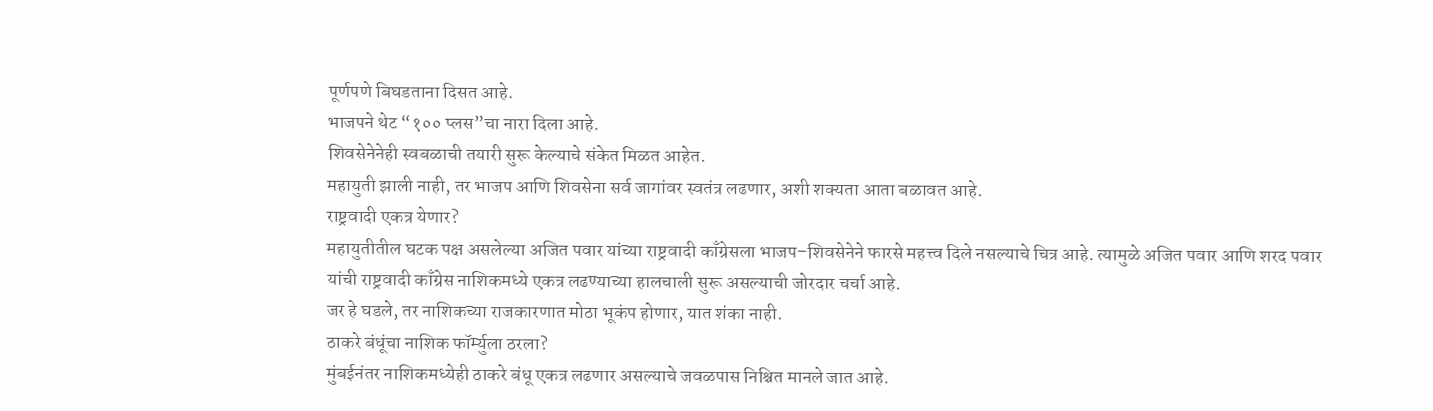पूर्णपणे बिघडताना दिसत आहे.
भाजपने थेट “१०० प्लस”चा नारा दिला आहे.
शिवसेनेनेही स्वबळाची तयारी सुरू केल्याचे संकेत मिळत आहेत.
महायुती झाली नाही, तर भाजप आणि शिवसेना सर्व जागांवर स्वतंत्र लढणार, अशी शक्यता आता बळावत आहे.
राष्ट्रवादी एकत्र येणार?
महायुतीतील घटक पक्ष असलेल्या अजित पवार यांच्या राष्ट्रवादी काँग्रेसला भाजप–शिवसेनेने फारसे महत्त्व दिले नसल्याचे चित्र आहे. त्यामुळे अजित पवार आणि शरद पवार यांची राष्ट्रवादी काँग्रेस नाशिकमध्ये एकत्र लढण्याच्या हालचाली सुरू असल्याची जोरदार चर्चा आहे.
जर हे घडले, तर नाशिकच्या राजकारणात मोठा भूकंप होणार, यात शंका नाही.
ठाकरे बंधूंचा नाशिक फॉर्म्युला ठरला?
मुंबईनंतर नाशिकमध्येही ठाकरे बंधू एकत्र लढणार असल्याचे जवळपास निश्चित मानले जात आहे.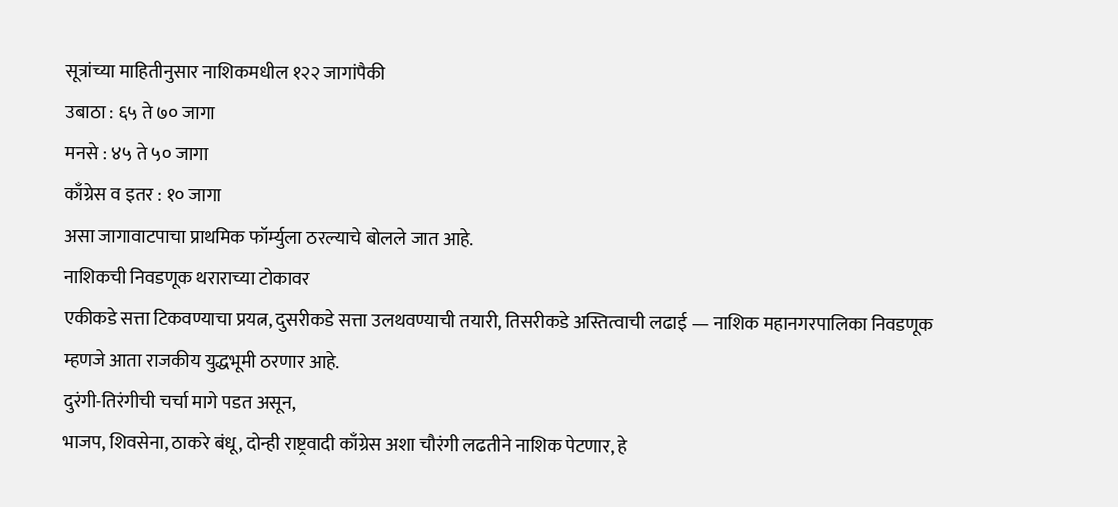सूत्रांच्या माहितीनुसार नाशिकमधील १२२ जागांपैकी
उबाठा : ६५ ते ७० जागा
मनसे : ४५ ते ५० जागा
काँग्रेस व इतर : १० जागा
असा जागावाटपाचा प्राथमिक फॉर्म्युला ठरल्याचे बोलले जात आहे.
नाशिकची निवडणूक थराराच्या टोकावर
एकीकडे सत्ता टिकवण्याचा प्रयत्न, दुसरीकडे सत्ता उलथवण्याची तयारी, तिसरीकडे अस्तित्वाची लढाई — नाशिक महानगरपालिका निवडणूक म्हणजे आता राजकीय युद्धभूमी ठरणार आहे.
दुरंगी-तिरंगीची चर्चा मागे पडत असून,
भाजप, शिवसेना, ठाकरे बंधू, दोन्ही राष्ट्रवादी काँग्रेस अशा चौरंगी लढतीने नाशिक पेटणार, हे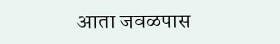आता जवळपास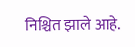निश्चित झाले आहे.